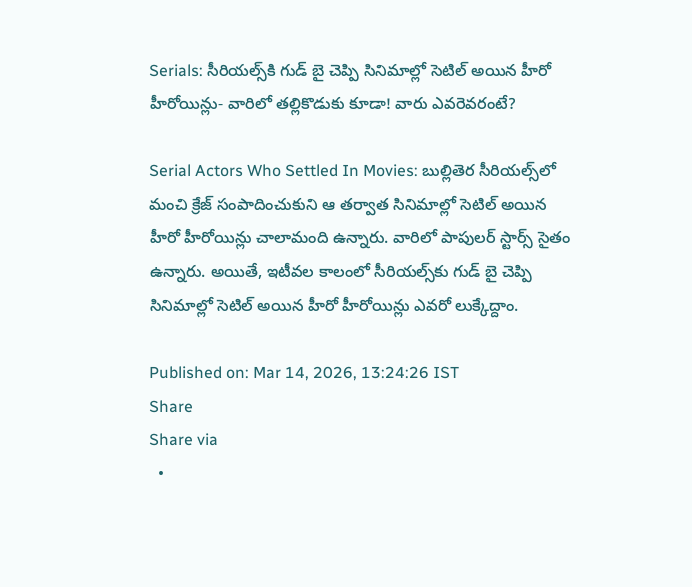Serials: సీరియల్స్‌కి గుడ్ బై చెప్పి సినిమాల్లో సెటిల్ అయిన హీరో హీరోయిన్లు- వారిలో తల్లికొడుకు కూడా! వారు ఎవరెవరంటే?

Serial Actors Who Settled In Movies: బుల్లితెర సీరియల్స్‌లో మంచి క్రేజ్ సంపాదించుకుని ఆ తర్వాత సినిమాల్లో సెటిల్ అయిన హీరో హీరోయిన్లు చాలామంది ఉన్నారు. వారిలో పాపులర్ స్టార్స్ సైతం ఉన్నారు. అయితే, ఇటీవల కాలంలో సీరియల్స్‌కు గుడ్ బై చెప్పి సినిమాల్లో సెటిల్ అయిన హీరో హీరోయిన్లు ఎవరో లుక్కేద్దాం.

Published on: Mar 14, 2026, 13:24:26 IST
Share
Share via
  •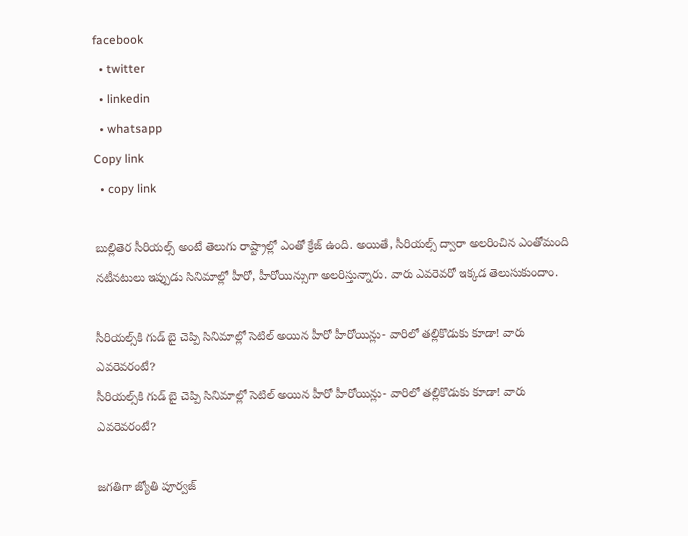facebook
  • twitter
  • linkedin
  • whatsapp
Copy link
  • copy link

బుల్లితెర సీరియల్స్ అంటే తెలుగు రాష్ట్రాల్లో ఎంతో క్రేజ్ ఉంది. అయితే, సీరియల్స్ ద్వారా అలరించిన ఎంతోమంది నటీనటులు ఇప్పుడు సినిమాల్లో హీరో, హీరోయిన్సుగా అలరిస్తున్నారు. వారు ఎవరెవరో ఇక్కడ తెలుసుకుందాం.

సీరియల్స్‌కి గుడ్ బై చెప్పి సినిమాల్లో సెటిల్ అయిన హీరో హీరోయిన్లు- వారిలో తల్లికొడుకు కూడా! వారు ఎవరెవరంటే?
సీరియల్స్‌కి గుడ్ బై చెప్పి సినిమాల్లో సెటిల్ అయిన హీరో హీరోయిన్లు- వారిలో తల్లికొడుకు కూడా! వారు ఎవరెవరంటే?

జగతిగా జ్యోతి పూర్వజ్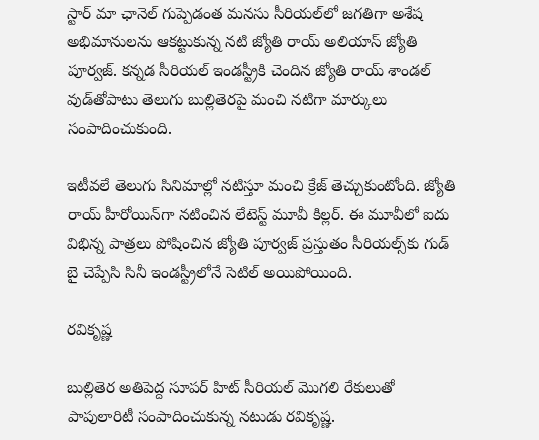స్టార్ మా ఛానెల్ గుప్పెడంత మనసు సీరియల్‌లో జగతిగా అశేష అభిమానులను ఆకట్టుకున్న నటి జ్యోతి రాయ్ అలియాస్ జ్యోతి పూర్వజ్. కన్నడ సీరియల్ ఇండస్ట్రీకి చెందిన జ్యోతి రాయ్ శాండల్ వుడ్‌తోపాటు తెలుగు బుల్లితెరపై మంచి నటిగా మార్కులు సంపాదించుకుంది.

ఇటీవలే తెలుగు సినిమాల్లో నటిస్తూ మంచి క్రేజ్ తెచ్చుకుంటోంది. జ్యోతి రాయ్ హీరోయిన్‌గా నటించిన లేటెస్ట్ మూవీ కిల్లర్. ఈ మూవీలో ఐదు విభిన్న పాత్రలు పోషించిన జ్యోతి పూర్వజ్ ప్రస్తుతం సీరియల్స్‌కు గుడ్ బై చెప్పేసి సినీ ఇండస్ట్రీలోనే సెటిల్ అయిపోయింది.

రవికృష్ణ

బుల్లితెర అతిపెద్ద సూపర్ హిట్ సీరియల్ మొగలి రేకులుతో పాపులారిటీ సంపాదించుకున్న నటుడు రవికృష్ణ.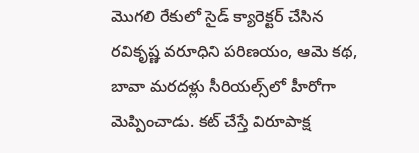మొగలి రేకులో సైడ్ క్యారెక్టర్ చేసిన రవికృష్ణ వరూధిని పరిణయం, ఆమె కథ, బావా మరదళ్లు సీరియల్స్‌లో హీరోగా మెప్పించాడు. కట్ చేస్తే విరూపాక్ష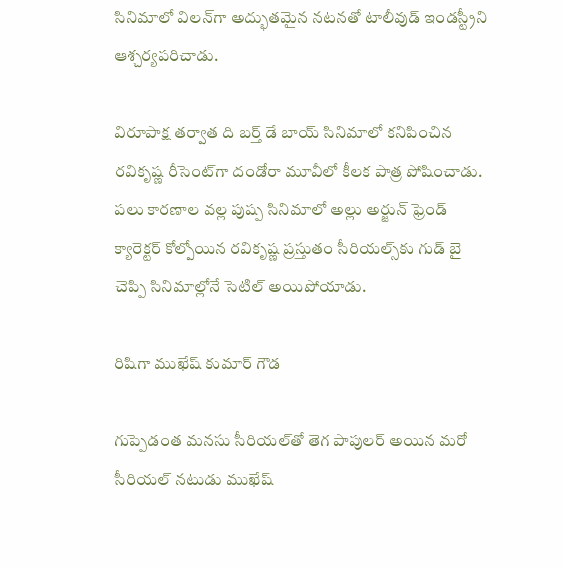సినిమాలో విలన్‌గా అద్భుతమైన నటనతో టాలీవుడ్ ఇండస్ట్రీని ఆశ్చర్యపరిచాడు.

విరూపాక్ష తర్వాత ది బర్త్ డే బాయ్ సినిమాలో కనిపించిన రవికృష్ణ రీసెంట్‌గా దండోరా మూవీలో కీలక పాత్ర పోషించాడు. పలు కారణాల వల్ల పుష్ప సినిమాలో అల్లు అర్జున్ ఫ్రెండ్ క్యారెక్టర్ కోల్పోయిన రవికృష్ణ ప్రస్తుతం సీరియల్స్‌కు గుడ్ బై చెప్పి సినిమాల్లోనే సెటిల్ అయిపోయాడు.

రిషిగా ముఖేష్ కుమార్ గౌడ

గుప్పెడంత మనసు సీరియల్‌తో తెగ పాపులర్ అయిన మరో సీరియల్ నటుడు ముఖేష్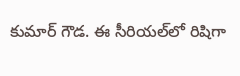కుమార్ గౌడ. ఈ సీరియల్‌లో రిషిగా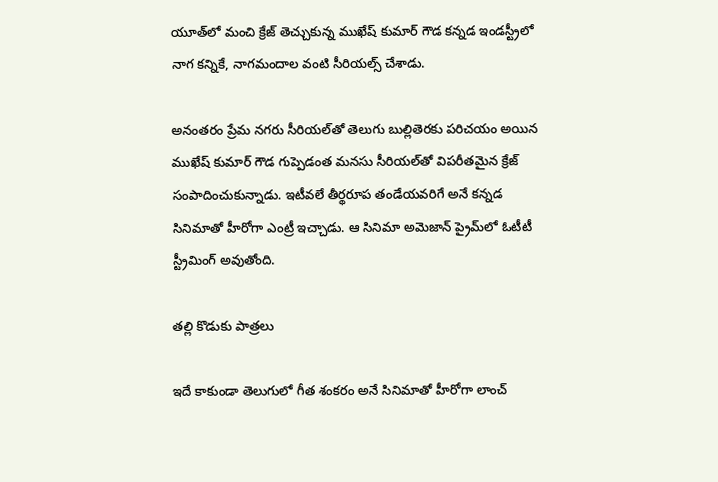యూత్‌లో మంచి క్రేజ్ తెచ్చుకున్న ముఖేష్ కుమార్ గౌడ కన్నడ ఇండస్ట్రీలో నాగ కన్నికే, నాగమందాల వంటి సీరియల్స్ చేశాడు.

అనంతరం ప్రేమ నగరు సీరియల్‌తో తెలుగు బుల్లితెరకు పరిచయం అయిన ముఖేష్ కుమార్ గౌడ గుప్పెడంత మనసు సీరియల్‌తో విపరీతమైన క్రేజ్ సంపాదించుకున్నాడు. ఇటీవలే తీర్థరూప తండేయవరిగే అనే కన్నడ సినిమాతో హీరోగా ఎంట్రీ ఇచ్చాడు. ఆ సినిమా అమెజాన్ ప్రైమ్‌లో ఓటీటీ స్ట్రీమింగ్ అవుతోంది.

తల్లి కొడుకు పాత్రలు

ఇదే కాకుండా తెలుగులో గీత శంకరం అనే సినిమాతో హీరోగా లాంచ్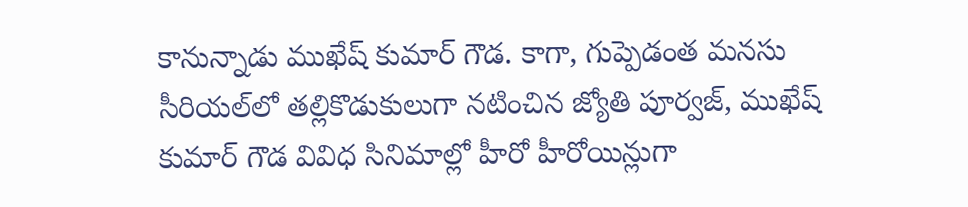కానున్నాడు ముఖేష్ కుమార్ గౌడ. కాగా, గుప్పెడంత మనసు సీరియల్‌లో తల్లికొడుకులుగా నటించిన జ్యోతి పూర్వజ్, ముఖేష్ కుమార్ గౌడ వివిధ సినిమాల్లో హీరో హీరోయిన్లుగా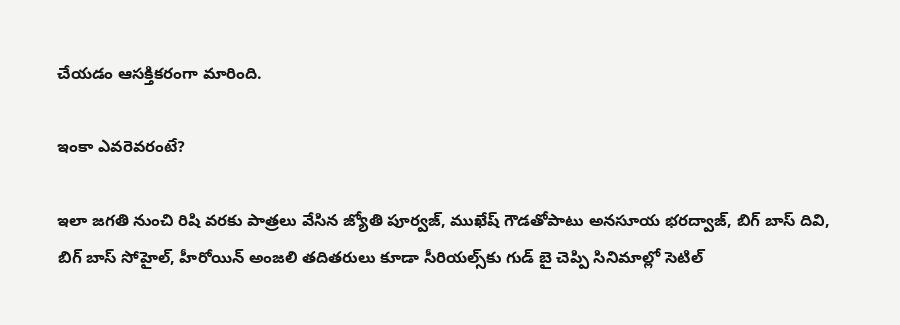చేయడం ఆసక్తికరంగా మారింది.

ఇంకా ఎవరెవరంటే?

ఇలా జగతి నుంచి రిషి వరకు పాత్రలు వేసిన జ్యోతి పూర్వజ్, ముఖేష్ గౌడతోపాటు అనసూయ భరద్వాజ్, బిగ్ బాస్ దివి, బిగ్ బాస్ సోహైల్, హీరోయిన్ అంజలి తదితరులు కూడా సీరియల్స్‌కు గుడ్ బై చెప్పి సినిమాల్లో సెటిల్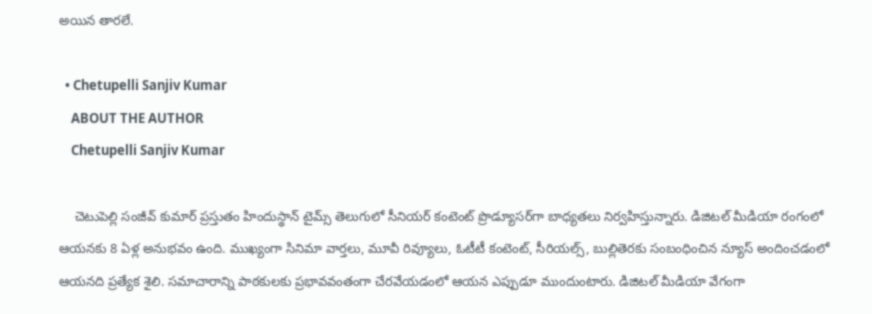అయిన తారలే.

  • Chetupelli Sanjiv Kumar
    ABOUT THE AUTHOR
    Chetupelli Sanjiv Kumar

    చెటుపెల్లి సంజీవ్ కుమార్ ప్రస్తుతం హిందుస్థాన్ టైమ్స్ తెలుగులో సీనియర్ కంటెంట్ ప్రొడ్యూసర్‌గా బాధ్యతలు నిర్వహిస్తున్నారు. డిజిటల్ మీడియా రంగంలో ఆయనకు 8 ఏళ్ల అనుభవం ఉంది. ముఖ్యంగా సినిమా వార్తలు, మూవీ రివ్యూలు, ఓటీటీ కంటెంట్, సీరియల్స్, బుల్లితెరకు సంబంధించిన న్యూస్ అందించడంలో ఆయనది ప్రత్యేక శైలి. సమాచారాన్ని పాఠకులకు ప్రభావవంతంగా చేరవేయడంలో ఆయన ఎప్పుడూ ముందుంటారు. డిజిటల్ మీడియా వేగంగా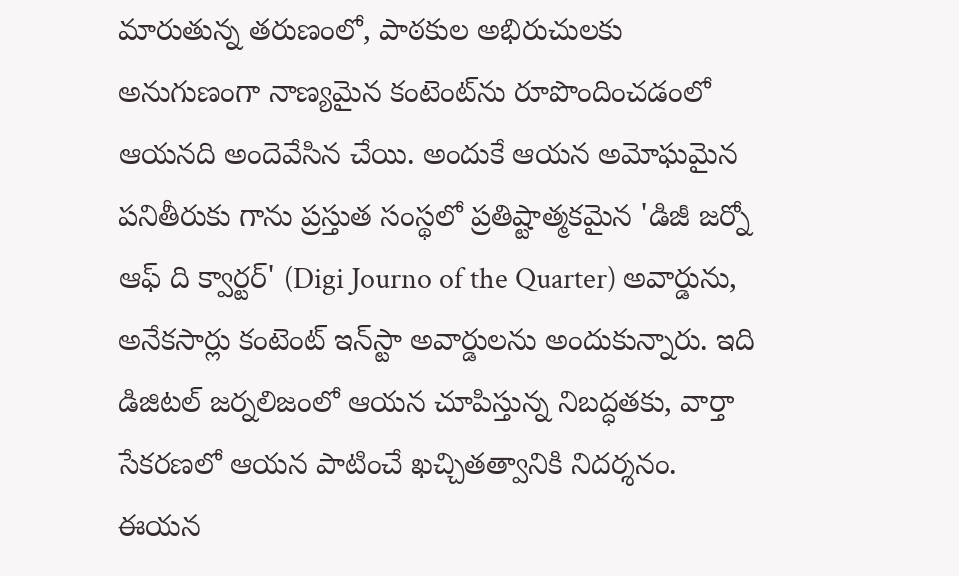మారుతున్న తరుణంలో, పాఠకుల అభిరుచులకు అనుగుణంగా నాణ్యమైన కంటెంట్‌ను రూపొందించడంలో ఆయనది అందెవేసిన చేయి. అందుకే ఆయన అమోఘమైన పనితీరుకు గాను ప్రస్తుత సంస్థలో ప్రతిష్టాత్మకమైన 'డిజీ జర్నో ఆఫ్ ది క్వార్టర్' (Digi Journo of the Quarter) అవార్డును, అనేకసార్లు కంటెంట్ ఇన్‌స్టా అవార్డులను అందుకున్నారు. ఇది డిజిటల్ జర్నలిజంలో ఆయన చూపిస్తున్న నిబద్ధతకు, వార్తా సేకరణలో ఆయన పాటించే ఖచ్చితత్వానికి నిదర్శనం. ఈయన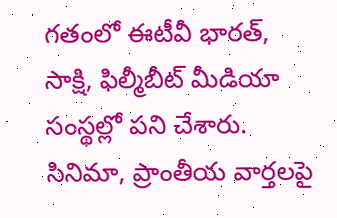గతంలో ఈటీవీ భారత్, సాక్షి, ఫిల్మీబీట్ మీడియా సంస్థల్లో పని చేశారు. సినిమా, ప్రాంతీయ వార్తలపై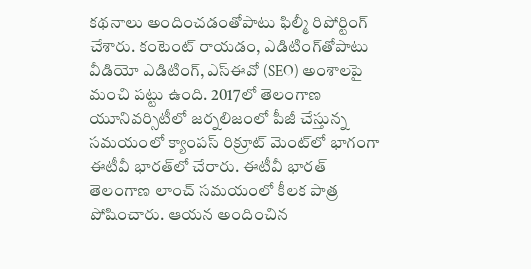కథనాలు అందించడంతోపాటు ఫిల్మీ రిపోర్టింగ్ చేశారు. కంటెంట్ రాయడం, ఎడిటింగ్‌తోపాటు వీడియో ఎడిటింగ్, ఎస్‌ఈవో (SEO) అంశాలపై మంచి పట్టు ఉంది. 2017లో తెలంగాణ యూనివర్సిటీలో జర్నలిజంలో పీజీ చేస్తున్న సమయంలో క్యాంపస్ రిక్రూట్ మెంట్‌లో భాగంగా ఈటీవీ భారత్‌లో చేరారు. ఈటీవీ భారత్ తెలంగాణ లాంచ్ సమయంలో కీలక పాత్ర పోషించారు. ఆయన అందించిన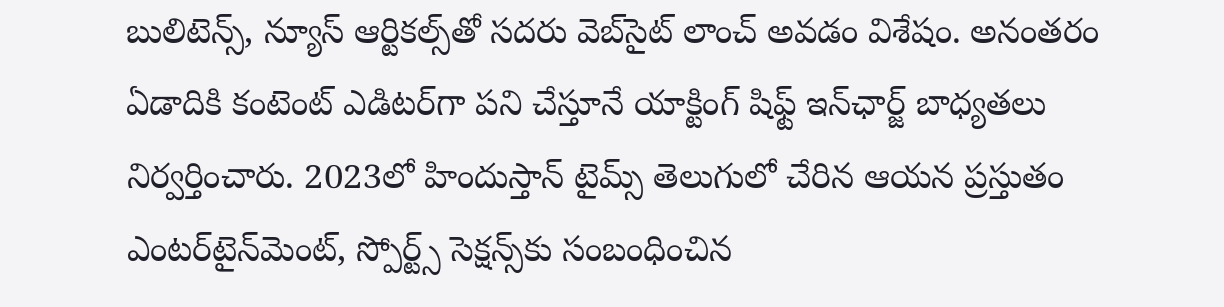బులిటెన్స్, న్యూస్ ఆర్టికల్స్‌తో సదరు వెబ్‌సైట్ లాంచ్ అవడం విశేషం. అనంతరం ఏడాదికి కంటెంట్ ఎడిటర్‌గా పని చేస్తూనే యాక్టింగ్ షిఫ్ట్ ఇన్‌ఛార్జ్ బాధ్యతలు నిర్వర్తించారు. 2023లో హిందుస్తాన్ టైమ్స్ తెలుగులో చేరిన ఆయన ప్రస్తుతం ఎంటర్‌టైన్‌మెంట్, స్పోర్ట్స్ సెక్షన్స్‌కు సంబంధించిన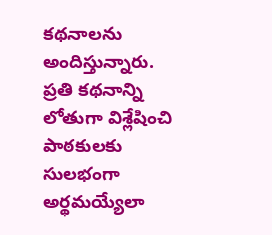కథనాలను అందిస్తున్నారు. ప్రతి కథనాన్ని లోతుగా విశ్లేషించి పాఠకులకు సులభంగా అర్థమయ్యేలా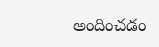అందించడం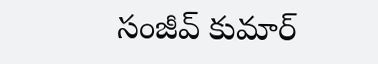సంజీవ్ కుమార్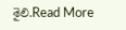శైలి.Read More